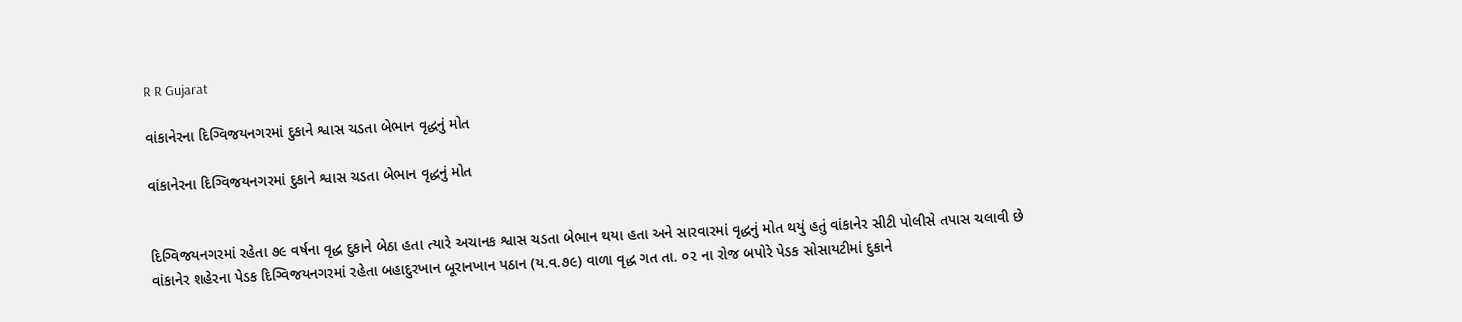R R Gujarat

વાંકાનેરના દિગ્વિજયનગરમાં દુકાને શ્વાસ ચડતા બેભાન વૃદ્ધનું મોત

વાંકાનેરના દિગ્વિજયનગરમાં દુકાને શ્વાસ ચડતા બેભાન વૃદ્ધનું મોત


દિગ્વિજયનગરમાં રહેતા ૭૯ વર્ષના વૃદ્ધ દુકાને બેઠા હતા ત્યારે અચાનક શ્વાસ ચડતા બેભાન થયા હતા અને સારવારમાં વૃદ્ધનું મોત થયું હતું વાંકાનેર સીટી પોલીસે તપાસ ચલાવી છે
વાંકાનેર શહેરના પેડક દિગ્વિજયનગરમાં રહેતા બહાદુરખાન બૂરાનખાન પઠાન (ય.વ.૭૯) વાળા વૃદ્ધ ગત તા. ૦૨ ના રોજ બપોરે પેડક સોસાયટીમાં દુકાને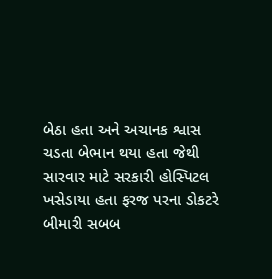બેઠા હતા અને અચાનક શ્વાસ ચડતા બેભાન થયા હતા જેથી સારવાર માટે સરકારી હોસ્પિટલ ખસેડાયા હતા ફરજ પરના ડોકટરે બીમારી સબબ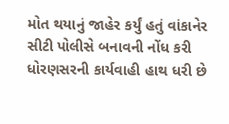મોત થયાનું જાહેર કર્યું હતું વાંકાનેર સીટી પોલીસે બનાવની નોંધ કરી ધોરણસરની કાર્યવાહી હાથ ધરી છે